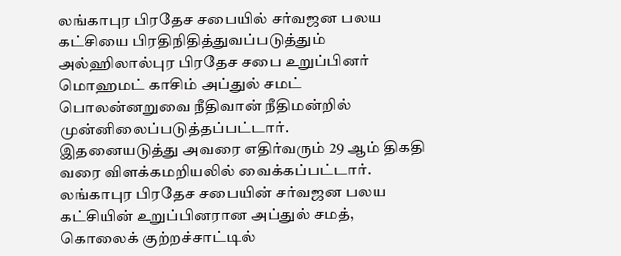லங்காபுர பிரதேச சபையில் சர்வஜன பலய கட்சியை பிரதிநிதித்துவப்படுத்தும் அல்ஹிலால்புர பிரதேச சபை உறுப்பினர் மொஹமட் காசிம் அப்துல் சமட் பொலன்னறுவை நீதிவான் நீதிமன்றில் முன்னிலைப்படுத்தப்பட்டார்.
இதனையடுத்து அவரை எதிர்வரும் 29 ஆம் திகதி வரை விளக்கமறியலில் வைக்கப்பட்டார்.
லங்காபுர பிரதேச சபையின் சர்வஜன பலய கட்சியின் உறுப்பினரான அப்துல் சமத், கொலைக் குற்றச்சாட்டில்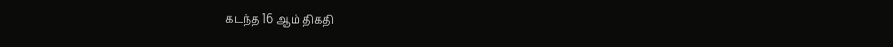கடந்த 16 ஆம் திகதி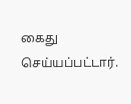கைது செய்யப்பட்டார்.